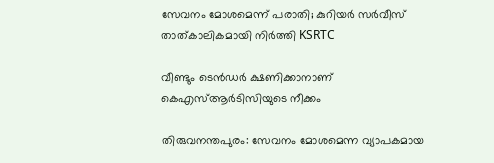സേവനം മോശമെന്ന് പരാതി; കുറിയർ സര്‍വീസ് താത്കാലികമായി നിര്‍ത്തി KSRTC

വീണ്ടും ടെന്‍ഡര്‍ ക്ഷണിക്കാനാണ് കെഎസ്ആര്‍ടിസിയുടെ നീക്കം

തിരുവനന്തപുരം: സേവനം മോശമെന്ന വ്യാപകമായ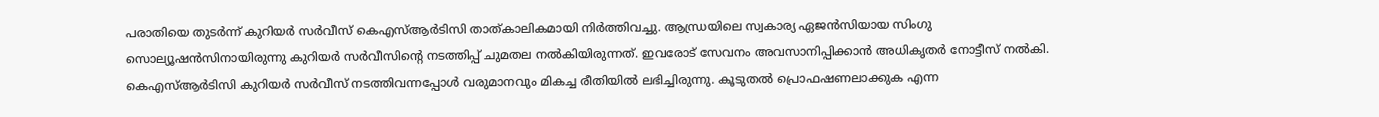പരാതിയെ തുടര്‍ന്ന് കുറിയർ സര്‍വീസ് കെഎസ്ആര്‍ടിസി താത്കാലികമായി നിര്‍ത്തിവച്ചു. ആന്ധ്രയിലെ സ്വകാര്യ ഏജന്‍സിയായ സിംഗു സൊല്യൂഷന്‍സിനായിരുന്നു കുറിയർ സര്‍വീസിന്റെ നടത്തിപ്പ് ചുമതല നല്‍കിയിരുന്നത്. ഇവരോട് സേവനം അവസാനിപ്പിക്കാന്‍ അധികൃതര്‍ നോട്ടീസ് നല്‍കി. കെഎസ്ആര്‍ടിസി കുറിയർ സര്‍വീസ് നടത്തിവന്നപ്പോള്‍ വരുമാനവും മികച്ച രീതിയില്‍ ലഭിച്ചിരുന്നു. കൂടുതല്‍ പ്രൊഫഷണലാക്കുക എന്ന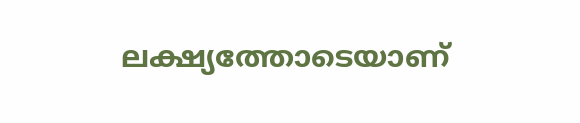ലക്ഷ്യത്തോടെയാണ്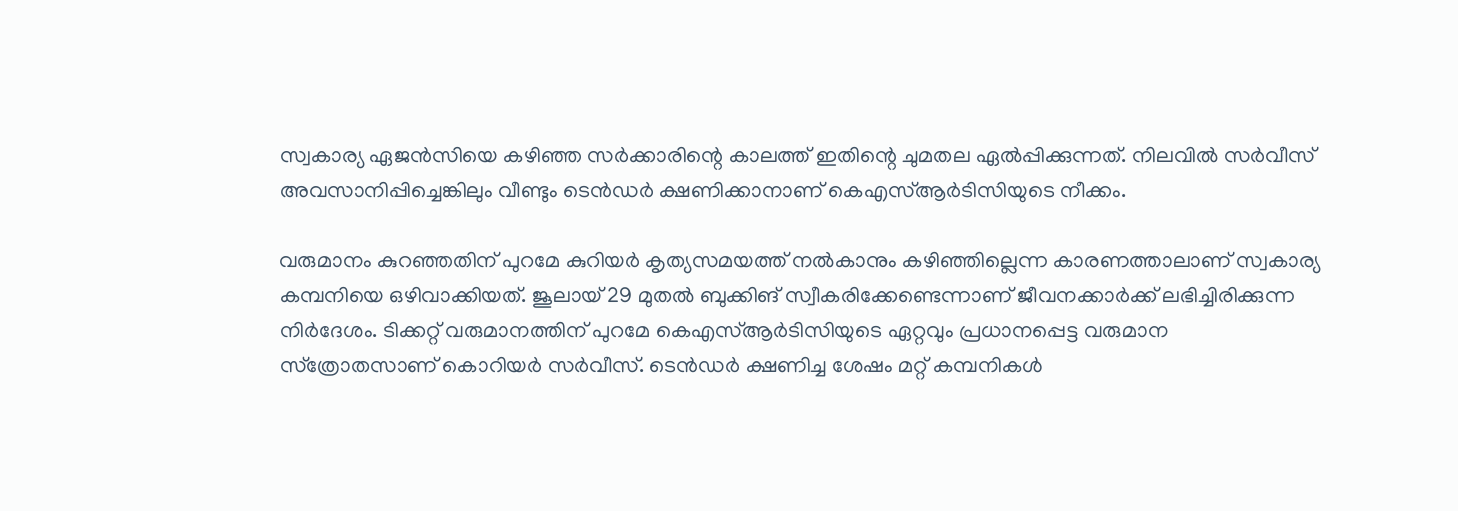സ്വകാര്യ ഏജന്‍സിയെ കഴിഞ്ഞ സര്‍ക്കാരിന്റെ കാലത്ത് ഇതിന്റെ ചുമതല ഏല്‍പ്പിക്കുന്നത്. നിലവില്‍ സര്‍വീസ് അവസാനിപ്പിച്ചെങ്കിലും വീണ്ടും ടെന്‍ഡര്‍ ക്ഷണിക്കാനാണ് കെഎസ്ആര്‍ടിസിയുടെ നീക്കം.

വരുമാനം കുറഞ്ഞതിന് പുറമേ കുറിയർ കൃത്യസമയത്ത് നല്‍കാനും കഴിഞ്ഞില്ലെന്ന കാരണത്താലാണ് സ്വകാര്യ കമ്പനിയെ ഒഴിവാക്കിയത്. ജൂലായ് 29 മുതല്‍ ബുക്കിങ് സ്വീകരിക്കേണ്ടെന്നാണ് ജീവനക്കാര്‍ക്ക് ലഭിച്ചിരിക്കുന്ന നിര്‍ദേശം. ടിക്കറ്റ് വരുമാനത്തിന് പുറമേ കെഎസ്ആര്‍ടിസിയുടെ ഏറ്റവും പ്രധാനപ്പെട്ട വരുമാന സ്‌ത്രോതസാണ് കൊറിയര്‍ സര്‍വീസ്. ടെന്‍ഡര്‍ ക്ഷണിച്ച ശേഷം മറ്റ് കമ്പനികള്‍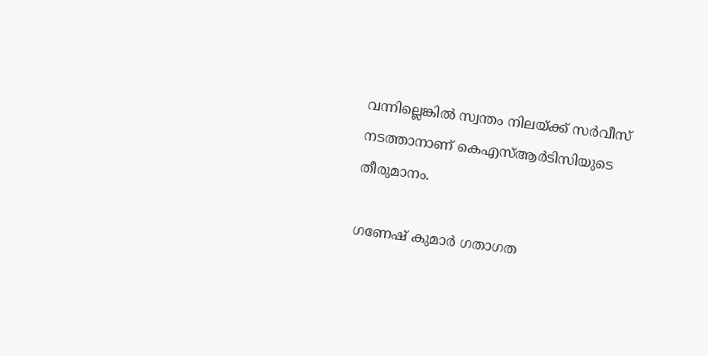വന്നില്ലെങ്കില്‍ സ്വന്തം നിലയ്ക്ക് സര്‍വീസ് നടത്താനാണ് കെഎസ്ആര്‍ടിസിയുടെ തീരുമാനം.

ഗണേഷ് കുമാര്‍ ഗതാഗത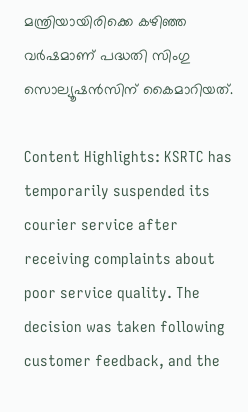മന്ത്രിയായിരിക്കെ കഴിഞ്ഞ വര്‍ഷമാണ് പദ്ധതി സിംഗു സൊല്യൂഷന്‍സിന് കൈമാറിയത്.

Content Highlights: KSRTC has temporarily suspended its courier service after receiving complaints about poor service quality. The decision was taken following customer feedback, and the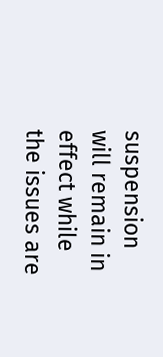suspension will remain in effect while the issues are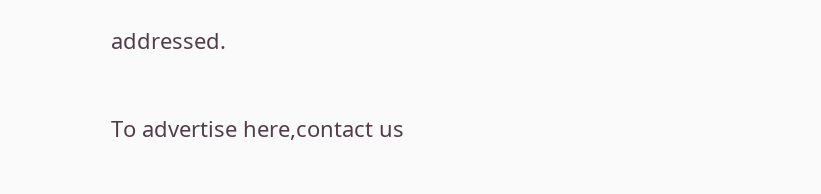addressed.

To advertise here,contact us